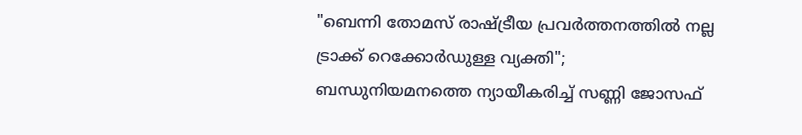"ബെന്നി തോമസ് രാഷ്ട്രീയ പ്രവർത്തനത്തിൽ നല്ല ട്രാക്ക് റെക്കോർഡുള്ള വ്യക്തി"; ബന്ധുനിയമനത്തെ ന്യായീകരിച്ച് സണ്ണി ജോസഫ്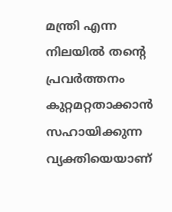മന്ത്രി എന്ന നിലയിൽ തൻ്റെ പ്രവർത്തനം കുറ്റമറ്റതാക്കാൻ സഹായിക്കുന്ന വ്യക്തിയെയാണ്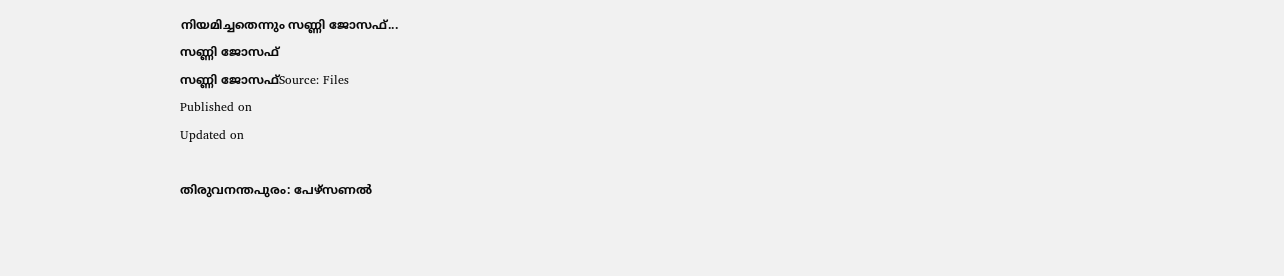നിയമിച്ചതെന്നും സണ്ണി ജോസഫ്...
സണ്ണി ജോസഫ്
സണ്ണി ജോസഫ്Source: Files
Published on
Updated on

തിരുവനന്തപുരം: പേഴ്സണൽ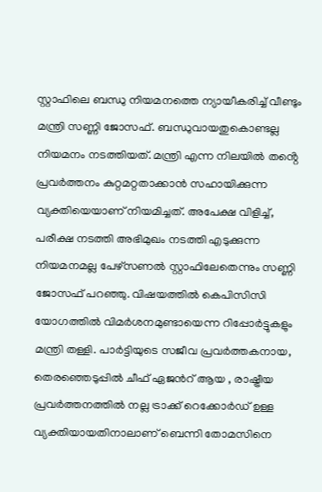സ്റ്റാഫിലെ ബന്ധു നിയമനത്തെ ന്യായീകരിച്ച് വീണ്ടും മന്ത്രി സണ്ണി ജോസഫ്. ബന്ധുവായതുകൊണ്ടല്ല നിയമനം നടത്തിയത്. മന്ത്രി എന്ന നിലയിൽ തൻ്റെ പ്രവർത്തനം കുറ്റമറ്റതാക്കാൻ സഹായിക്കുന്ന വ്യക്തിയെയാണ് നിയമിച്ചത്. അപേക്ഷ വിളിച്ച്, പരീക്ഷ നടത്തി അഭിമുഖം നടത്തി എടുക്കുന്ന നിയമനമല്ല പേഴ്സണൽ സ്റ്റാഫിലേതെന്നും സണ്ണി ജോസഫ് പറഞ്ഞു. വിഷയത്തിൽ കെപിസിസി യോഗത്തിൽ വിമർശനമുണ്ടായെന്ന റിപ്പോർട്ടുകളും മന്ത്രി തള്ളി. പാർട്ടിയുടെ സജീവ പ്രവർത്തകനായ, തെരഞ്ഞെടുപ്പിൽ ചീഫ് ഏജൻറ് ആയ , രാഷ്ട്രീയ പ്രവർത്തനത്തിൽ നല്ല ട്രാക്ക് റെക്കോർഡ് ഉള്ള വ്യക്തിയായതിനാലാണ് ബെന്നി തോമസിനെ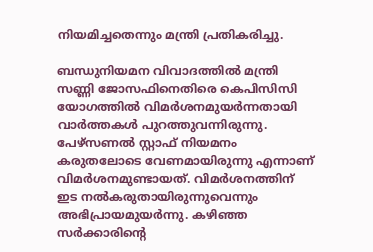നിയമിച്ചതെന്നും മന്ത്രി പ്രതികരിച്ചു.

ബന്ധുനിയമന വിവാദത്തിൽ മന്ത്രി സണ്ണി ജോസഫിനെതിരെ കെപിസിസി യോഗത്തിൽ വിമർശനമുയർന്നതായി വാർത്തകൾ പുറത്തുവന്നിരുന്നു. പേഴ്സണൽ സ്റ്റാഫ് നിയമനം കരുതലോടെ വേണമായിരുന്നു എന്നാണ് വിമർശനമുണ്ടായത്. വിമർശനത്തിന് ഇട നൽകരുതായിരുന്നുവെന്നും അഭിപ്രായമുയർന്നു. കഴിഞ്ഞ സർക്കാരിൻ്റെ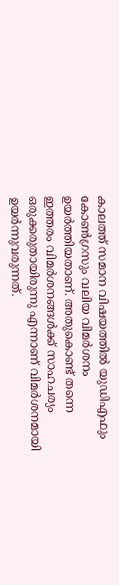കാലത്ത് സമാന വിഷയത്തിൽ യുഡിഎഫും കോൺഗ്രസും വലിയ വിമർശനം ഉയർത്തിയതാണ്. അതുകൊണ്ട് തന്നെ ഇത്തരം വിമർശനങ്ങൾക്ക് സാഹചര്യം ഒരുക്കരുതായിരുന്നു എന്നാണ് വിമർശനമായി ഉയർന്നുവരുന്നത്.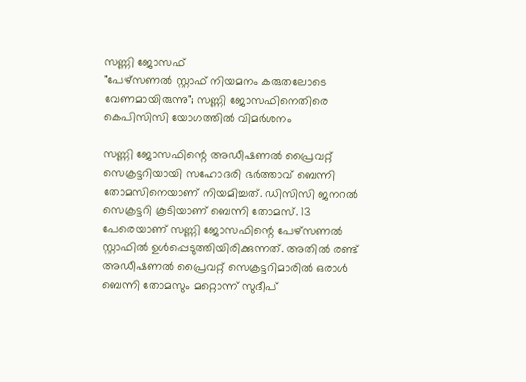സണ്ണി ജോസഫ്
"പേഴ്സണൽ സ്റ്റാഫ് നിയമനം കരുതലോടെ വേണമായിരുന്നു"; സണ്ണി ജോസഫിനെതിരെ കെപിസിസി യോഗത്തിൽ വിമർശനം

സണ്ണി ജോസഫിന്റെ അഡീഷണല്‍ പ്രൈവറ്റ് സെക്രട്ടറിയായി സഹോദരി ഭര്‍ത്താവ് ബെന്നി തോമസിനെയാണ് നിയമിച്ചത്. ഡിസിസി ജനറല്‍ സെക്രട്ടറി കൂടിയാണ് ബെന്നി തോമസ്. 13 പേരെയാണ് സണ്ണി ജോസഫിന്റെ പേഴ്‌സണല്‍ സ്റ്റാഫില്‍ ഉള്‍പ്പെടുത്തിയിരിക്കുന്നത്. അതില്‍ രണ്ട് അഡീഷണല്‍ പ്രൈവറ്റ് സെക്രട്ടറിമാരില്‍ ഒരാള്‍ ബെന്നി തോമസും മറ്റൊന്ന് സുദീപ്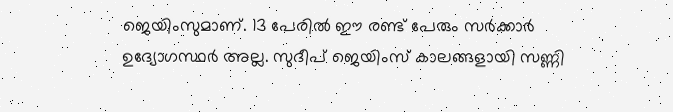ജെയിംസുമാണ്. 13 പേരില്‍ ഈ രണ്ട് പേരും സര്‍ക്കാര്‍ ഉദ്യോഗസ്ഥര്‍ അല്ല. സുദീപ് ജെയിംസ് കാലങ്ങളായി സണ്ണി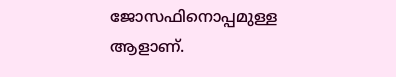ജോസഫിനൊപ്പമുള്ള ആളാണ്.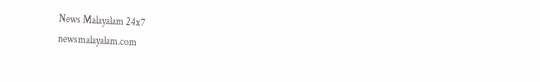News Malayalam 24x7
newsmalayalam.com